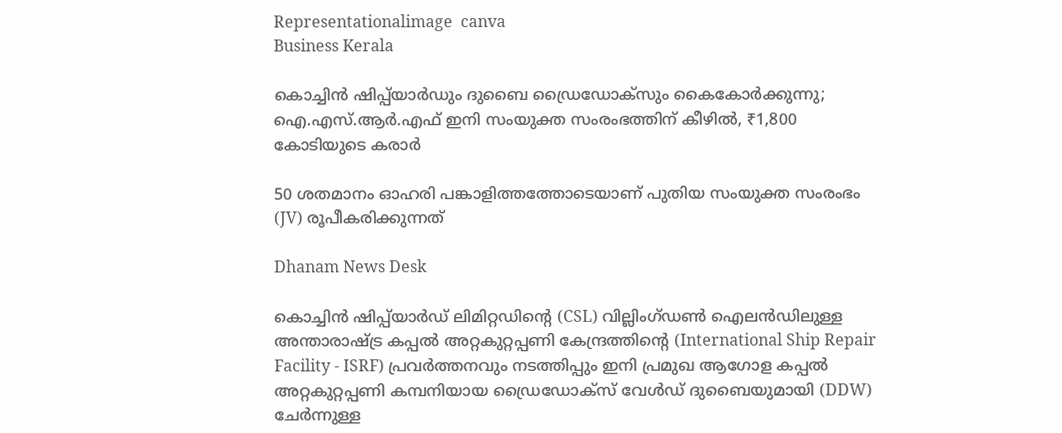Representationalimage  canva
Business Kerala

കൊച്ചിന്‍ ഷിപ്പ്‌യാര്‍ഡും ദുബൈ ഡ്രൈഡോക്സും കൈകോര്‍ക്കുന്നു; ഐ.എസ്.ആര്‍.എഫ് ഇനി സംയുക്ത സംരംഭത്തിന് കീഴില്‍, ₹1,800 കോടിയുടെ കരാര്‍

50 ശതമാനം ഓഹരി പങ്കാളിത്തത്തോടെയാണ് പുതിയ സംയുക്ത സംരംഭം (JV) രൂപീകരിക്കുന്നത്

Dhanam News Desk

കൊച്ചിന്‍ ഷിപ്പ്‌യാര്‍ഡ് ലിമിറ്റഡിന്റെ (CSL) വില്ലിംഗ്ഡണ്‍ ഐലന്‍ഡിലുള്ള അന്താരാഷ്ട്ര കപ്പല്‍ അറ്റകുറ്റപ്പണി കേന്ദ്രത്തിന്റെ (International Ship Repair Facility - ISRF) പ്രവര്‍ത്തനവും നടത്തിപ്പും ഇനി പ്രമുഖ ആഗോള കപ്പല്‍ അറ്റകുറ്റപ്പണി കമ്പനിയായ ഡ്രൈഡോക്സ് വേള്‍ഡ് ദുബൈയുമായി (DDW) ചേര്‍ന്നുള്ള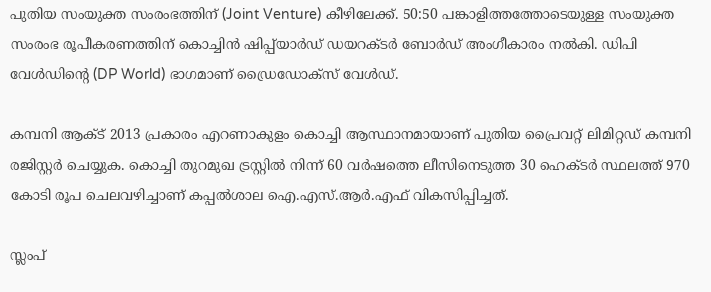പുതിയ സംയുക്ത സംരംഭത്തിന് (Joint Venture) കീഴിലേക്ക്. 50:50 പങ്കാളിത്തത്തോടെയുള്ള സംയുക്ത സംരംഭ രൂപീകരണത്തിന് കൊച്ചിൻ ഷിപ്പ്‌യാർഡ് ഡയറക്ടർ ബോർഡ് അംഗീകാരം നൽകി. ഡിപി വേൾഡിന്റെ (DP World) ഭാഗമാണ് ഡ്രൈഡോക്‌സ് വേൾഡ്.

കമ്പനി ആക്ട് 2013 പ്രകാരം എറണാകുളം കൊച്ചി ആസ്ഥാനമായാണ് പുതിയ പ്രൈവറ്റ് ലിമിറ്റഡ് കമ്പനി രജിസ്റ്റര്‍ ചെയ്യുക. കൊച്ചി തുറമുഖ ട്രസ്റ്റില്‍ നിന്ന് 60 വര്‍ഷത്തെ ലീസിനെടുത്ത 30 ഹെക്ടര്‍ സ്ഥലത്ത് 970 കോടി രൂപ ചെലവഴിച്ചാണ് കപ്പല്‍ശാല ഐ.എസ്.ആര്‍.എഫ് വികസിപ്പിച്ചത്.

സ്ലംപ്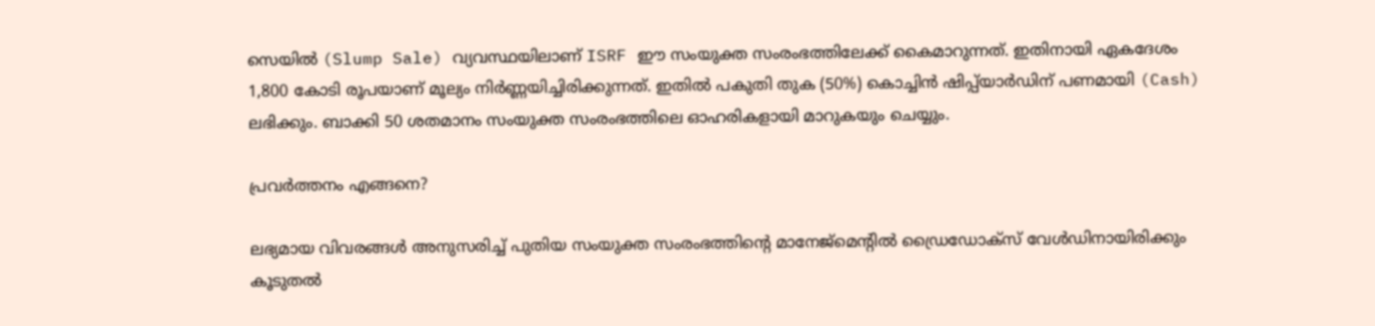സെയില്‍ (Slump Sale) വ്യവസ്ഥയിലാണ് ISRF ഈ സംയുക്ത സംരംഭത്തിലേക്ക് കൈമാറുന്നത്. ഇതിനായി ഏകദേശം 1,800 കോടി രൂപയാണ് മൂല്യം നിര്‍ണ്ണയിച്ചിരിക്കുന്നത്. ഇതില്‍ പകുതി തുക (50%) കൊച്ചിന്‍ ഷിപ്പ്‌യാര്‍ഡിന് പണമായി (Cash) ലഭിക്കും. ബാക്കി 50 ശതമാനം സംയുക്ത സംരംഭത്തിലെ ഓഹരികളായി മാറുകയും ചെയ്യും.

പ്രവര്‍ത്തനം എങ്ങനെ?

ലഭ്യമായ വിവരങ്ങൾ അനുസരിച്ച് പുതിയ സംയുക്ത സംരംഭത്തിന്റെ മാനേജ്‌മെന്റിൽ ഡ്രൈഡോക്‌സ് വേൾഡിനായിരിക്കും കൂടുതൽ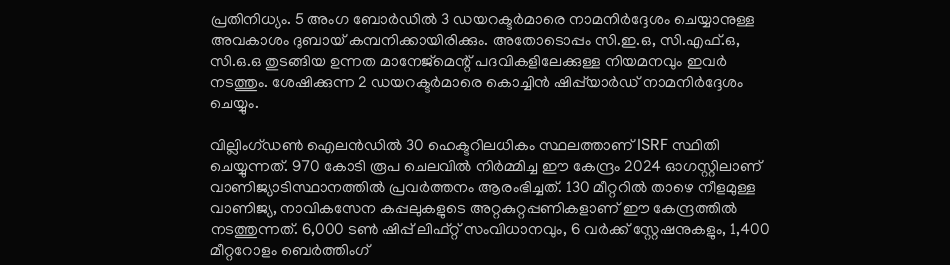പ്രതിനിധ്യം. 5 അംഗ ബോർഡിൽ 3 ഡയറക്ടർമാരെ നാമനിർദ്ദേശം ചെയ്യാനുള്ള അവകാശം ദുബായ് കമ്പനിക്കായിരിക്കും. അതോടൊപ്പം സി.ഇ.ഒ, സി.എഫ്.ഒ, സി.ഒ.ഒ തുടങ്ങിയ ഉന്നത മാനേജ്‌മെന്റ് പദവികളിലേക്കുള്ള നിയമനവും ഇവർ നടത്തും. ശേഷിക്കുന്ന 2 ഡയറക്ടർമാരെ കൊച്ചിൻ ഷിപ്പ്‌യാർഡ് നാമനിർദ്ദേശം ചെയ്യും.

വില്ലിംഗ്ഡണ്‍ ഐലന്‍ഡില്‍ 30 ഹെക്ടറിലധികം സ്ഥലത്താണ് ISRF സ്ഥിതി ചെയ്യുന്നത്. 970 കോടി രൂപ ചെലവില്‍ നിര്‍മ്മിച്ച ഈ കേന്ദ്രം 2024 ഓഗസ്റ്റിലാണ് വാണിജ്യാടിസ്ഥാനത്തില്‍ പ്രവര്‍ത്തനം ആരംഭിച്ചത്. 130 മീറ്ററില്‍ താഴെ നീളമുള്ള വാണിജ്യ, നാവികസേന കപ്പലുകളുടെ അറ്റകുറ്റപ്പണികളാണ് ഈ കേന്ദ്രത്തില്‍ നടത്തുന്നത്. 6,000 ടണ്‍ ഷിപ്പ് ലിഫ്റ്റ് സംവിധാനവും, 6 വര്‍ക്ക് സ്റ്റേഷനുകളും, 1,400 മീറ്ററോളം ബെര്‍ത്തിംഗ്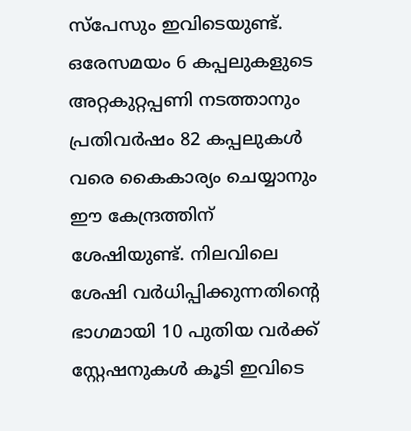സ്‌പേസും ഇവിടെയുണ്ട്. ഒരേസമയം 6 കപ്പലുകളുടെ അറ്റകുറ്റപ്പണി നടത്താനും പ്രതിവര്‍ഷം 82 കപ്പലുകള്‍ വരെ കൈകാര്യം ചെയ്യാനും ഈ കേന്ദ്രത്തിന് ശേഷിയുണ്ട്. നിലവിലെ ശേഷി വര്‍ധിപ്പിക്കുന്നതിന്റെ ഭാഗമായി 10 പുതിയ വര്‍ക്ക് സ്റ്റേഷനുകള്‍ കൂടി ഇവിടെ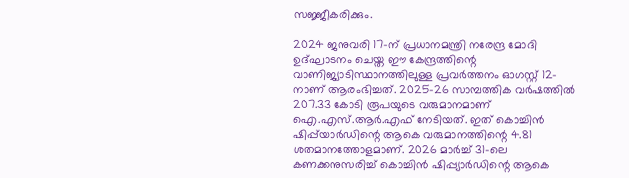സജ്ജീകരിക്കും.

2024 ജനുവരി 17-ന് പ്രധാനമന്ത്രി നരേന്ദ്ര മോദി ഉദ്ഘാടനം ചെയ്ത ഈ കേന്ദ്രത്തിന്റെ വാണിജ്യാടിസ്ഥാനത്തിലുള്ള പ്രവര്‍ത്തനം ഓഗസ്റ്റ് 12-നാണ് ആരംഭിച്ചത്. 2025-26 സാമ്പത്തിക വര്‍ഷത്തില്‍ 207.33 കോടി രൂപയുടെ വരുമാനമാണ് ഐ.എസ്.ആര്‍.എഫ് നേടിയത്. ഇത് കൊച്ചിന്‍ ഷിപ്പ്‌യാര്‍ഡിന്റെ ആകെ വരുമാനത്തിന്റെ 4.81 ശതമാനത്തോളമാണ്. 2026 മാര്‍ച്ച് 31-ലെ കണക്കനുസരിച്ച് കൊച്ചിന്‍ ഷിപ്പ്യാര്‍ഡിന്റെ ആകെ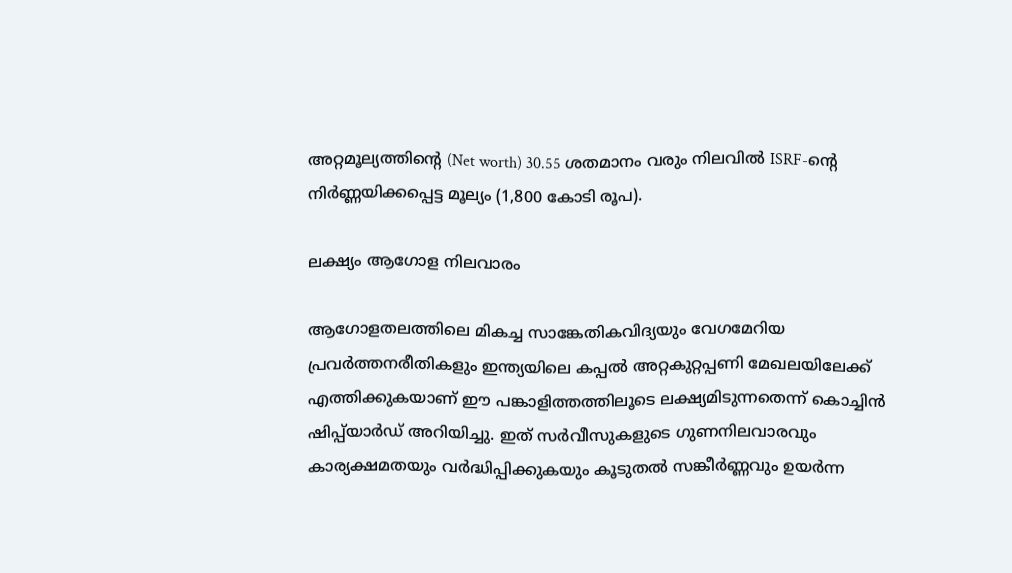അറ്റമൂല്യത്തിന്റെ (Net worth) 30.55 ശതമാനം വരും നിലവില്‍ ISRF-ന്റെ നിര്‍ണ്ണയിക്കപ്പെട്ട മൂല്യം (1,800 കോടി രൂപ).

ലക്ഷ്യം ആഗോള നിലവാരം

ആഗോളതലത്തിലെ മികച്ച സാങ്കേതികവിദ്യയും വേഗമേറിയ പ്രവര്‍ത്തനരീതികളും ഇന്ത്യയിലെ കപ്പല്‍ അറ്റകുറ്റപ്പണി മേഖലയിലേക്ക് എത്തിക്കുകയാണ് ഈ പങ്കാളിത്തത്തിലൂടെ ലക്ഷ്യമിടുന്നതെന്ന് കൊച്ചിന്‍ ഷിപ്പ്‌യാര്‍ഡ് അറിയിച്ചു. ഇത് സര്‍വീസുകളുടെ ഗുണനിലവാരവും കാര്യക്ഷമതയും വര്‍ദ്ധിപ്പിക്കുകയും കൂടുതല്‍ സങ്കീര്‍ണ്ണവും ഉയര്‍ന്ന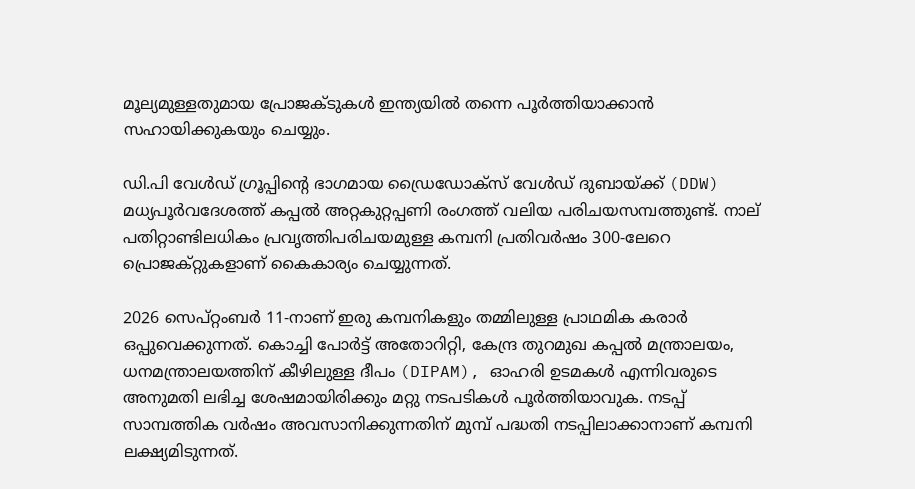മൂല്യമുള്ളതുമായ പ്രോജക്ടുകള്‍ ഇന്ത്യയില്‍ തന്നെ പൂര്‍ത്തിയാക്കാന്‍ സഹായിക്കുകയും ചെയ്യും.

ഡി.പി വേള്‍ഡ് ഗ്രൂപ്പിന്റെ ഭാഗമായ ഡ്രൈഡോക്സ് വേള്‍ഡ് ദുബായ്ക്ക് (DDW) മധ്യപൂര്‍വദേശത്ത് കപ്പല്‍ അറ്റകുറ്റപ്പണി രംഗത്ത് വലിയ പരിചയസമ്പത്തുണ്ട്. നാല് പതിറ്റാണ്ടിലധികം പ്രവൃത്തിപരിചയമുള്ള കമ്പനി പ്രതിവര്‍ഷം 300-ലേറെ പ്രൊജക്റ്റുകളാണ് കൈകാര്യം ചെയ്യുന്നത്.

2026 സെപ്റ്റംബര്‍ 11-നാണ് ഇരു കമ്പനികളും തമ്മിലുള്ള പ്രാഥമിക കരാര്‍ ഒപ്പുവെക്കുന്നത്. കൊച്ചി പോര്‍ട്ട് അതോറിറ്റി, കേന്ദ്ര തുറമുഖ കപ്പല്‍ മന്ത്രാലയം, ധനമന്ത്രാലയത്തിന് കീഴിലുള്ള ദീപം (DIPAM), ഓഹരി ഉടമകള്‍ എന്നിവരുടെ അനുമതി ലഭിച്ച ശേഷമായിരിക്കും മറ്റു നടപടികള്‍ പൂര്‍ത്തിയാവുക. നടപ്പ് സാമ്പത്തിക വര്‍ഷം അവസാനിക്കുന്നതിന് മുമ്പ് പദ്ധതി നടപ്പിലാക്കാനാണ് കമ്പനി ലക്ഷ്യമിടുന്നത്.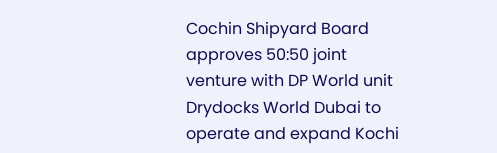Cochin Shipyard Board approves 50:50 joint venture with DP World unit Drydocks World Dubai to operate and expand Kochi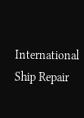International Ship Repair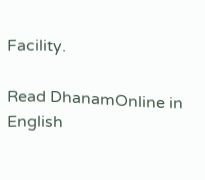Facility.

Read DhanamOnline in English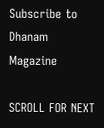Subscribe to Dhanam Magazine

SCROLL FOR NEXT